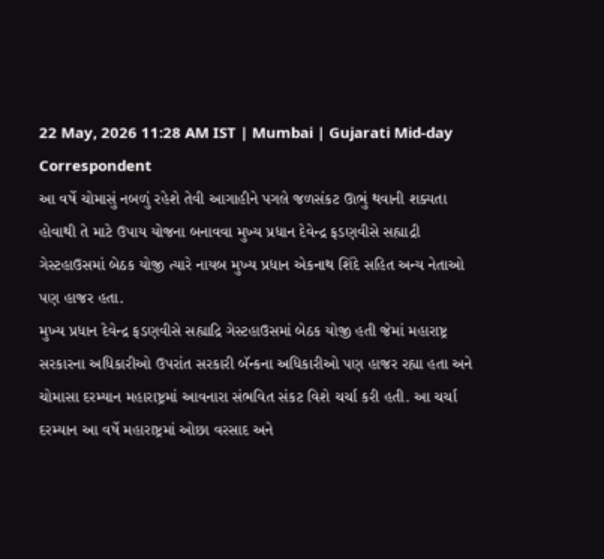22 May, 2026 11:28 AM IST | Mumbai | Gujarati Mid-day Correspondent
આ વર્ષે ચોમાસું નબળું રહેશે તેવી આગાહીને પગલે જળસંકટ ઊભું થવાની શક્યતા હોવાથી તે માટે ઉપાય યોજના બનાવવા મુખ્ય પ્રધાન દેવેન્દ્ર ફડણવીસે સહ્યાદ્રી ગેસ્ટહાઉસમાં બેઠક યોજી ત્યારે નાયબ મુખ્ય પ્રધાન એકનાથ શિંદે સહિત અન્ય નેતાઓ પણ હાજર હતા.
મુખ્ય પ્રધાન દેવેન્દ્ર ફડણવીસે સહ્યાદ્રિ ગેસ્ટહાઉસમાં બેઠક યોજી હતી જેમાં મહારાષ્ટ્ર સરકારના અધિકારીઓ ઉપરાંત સરકારી બૅન્કના અધિકારીઓ પણ હાજર રહ્યા હતા અને ચોમાસા દરમ્યાન મહારાષ્ટ્રમાં આવનારા સંભવિત સંકટ વિશે ચર્ચા કરી હતી. આ ચર્ચા દરમ્યાન આ વર્ષે મહારાષ્ટ્રમાં ઓછા વરસાદ અને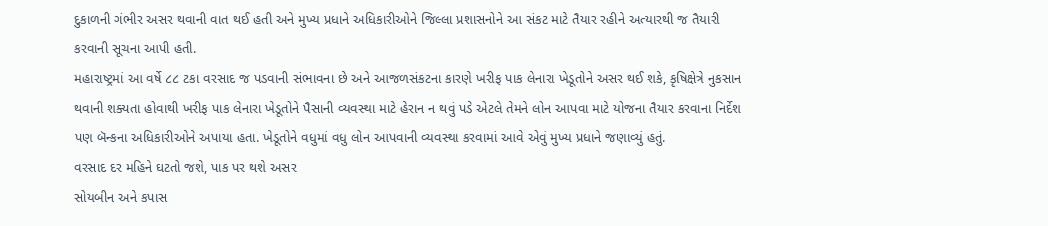દુકાળની ગંભીર અસર થવાની વાત થઈ હતી અને મુખ્ય પ્રધાને અધિકારીઓને જિલ્લા પ્રશાસનોને આ સંકટ માટે તૈયાર રહીને અત્યારથી જ તૈયારી કરવાની સૂચના આપી હતી.
મહારાષ્ટ્રમાં આ વર્ષે ૮૮ ટકા વરસાદ જ પડવાની સંભાવના છે અને આજળસંકટના કારણે ખરીફ પાક લેનારા ખેડૂતોને અસર થઈ શકે, કૃષિક્ષેત્રે નુકસાન થવાની શક્યતા હોવાથી ખરીફ પાક લેનારા ખેડૂતોને પૈસાની વ્યવસ્થા માટે હેરાન ન થવું પડે એટલે તેમને લોન આપવા માટે યોજના તૈયાર કરવાના નિર્દેશ પણ બૅન્કના અધિકારીઓને અપાયા હતા. ખેડૂતોને વધુમાં વધુ લોન આપવાની વ્યવસ્થા કરવામાં આવે એવું મુખ્ય પ્રધાને જણાવ્યું હતું.
વરસાદ દર મહિને ઘટતો જશે, પાક પર થશે અસર
સોયબીન અને કપાસ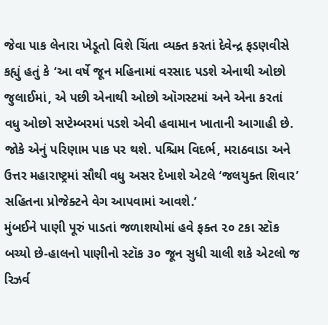જેવા પાક લેનારા ખેડૂતો વિશે ચિંતા વ્યક્ત કરતાં દેવેન્દ્ર ફડણવીસે કહ્યું હતું કે ‘આ વર્ષે જૂન મહિનામાં વરસાદ પડશે એનાથી ઓછો જુલાઈમાં, એ પછી એનાથી ઓછો ઑગસ્ટમાં અને એના કરતાં વધુ ઓછો સપ્ટેમ્બરમાં પડશે એવી હવામાન ખાતાની આગાહી છે. જોકે એનું પરિણામ પાક પર થશે. પશ્ચિમ વિદર્ભ, મરાઠવાડા અને ઉત્તર મહારાષ્ટ્રમાં સૌથી વધુ અસર દેખાશે એટલે ‘જલયુક્ત શિવાર’ સહિતના પ્રોજેક્ટને વેગ આપવામાં આવશે.’
મુંબઈને પાણી પૂરું પાડતાં જળાશયોમાં હવે ફક્ત ૨૦ ટકા સ્ટૉક બચ્યો છે-હાલનો પાણીનો સ્ટૉક ૩૦ જૂન સુધી ચાલી શકે એટલો જ રિઝર્વ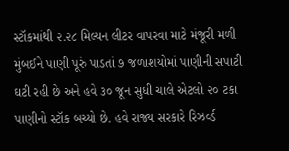સ્ટૉકમાંથી ૨.૨૮ મિલ્યન લીટર વાપરવા માટે મંજૂરી મળી
મુંબઈને પાણી પૂરું પાડતાં ૭ જળાશયોમાં પાણીની સપાટી ઘટી રહી છે અને હવે ૩૦ જૂન સુધી ચાલે એટલો ૨૦ ટકા પાણીનો સ્ટૉક બચ્યો છે. હવે રાજ્ય સરકારે રિઝર્વ્ડ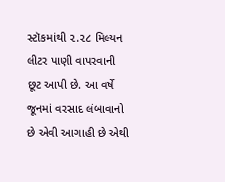સ્ટૉકમાંથી ૨.૨૮ મિલ્યન લીટર પાણી વાપરવાની છૂટ આપી છે. આ વર્ષે જૂનમાં વરસાદ લંબાવાનો છે એવી આગાહી છે એથી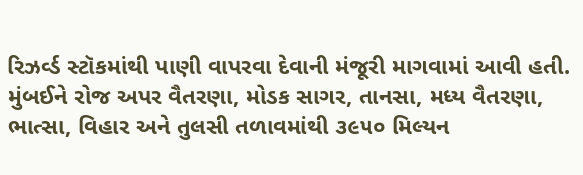રિઝર્વ્ડ સ્ટૉકમાંથી પાણી વાપરવા દેવાની મંજૂરી માગવામાં આવી હતી. મુંબઈને રોજ અપર વૈતરણા, મોડક સાગર, તાનસા, મધ્ય વૈતરણા, ભાત્સા, વિહાર અને તુલસી તળાવમાંથી ૩૯૫૦ મિલ્યન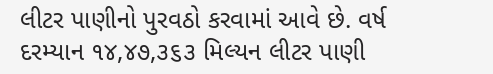લીટર પાણીનો પુરવઠો કરવામાં આવે છે. વર્ષ દરમ્યાન ૧૪,૪૭,૩૬૩ મિલ્યન લીટર પાણી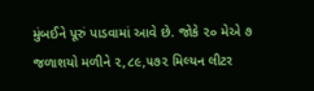મુંબઈને પૂરું પાડવામાં આવે છે. જોકે ૨૦ મેએ ૭ જળાશયો મળીને ૨,૮૯,૫૭૨ મિલ્યન લીટર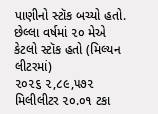પાણીનો સ્ટૉક બચ્યો હતો.
છેલ્લા વર્ષમાં ૨૦ મેએ કેટલો સ્ટૉક હતો (મિલ્યન લીટરમાં)
૨૦૨૬ ૨,૮૯,૫૭૨ મિલીલીટર ૨૦.૦૧ ટકા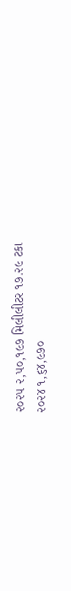૨૦૨૫ ૨,૫૦,૧૯૭ મિલીલીટર ૧૭.૨૯ ટકા
૨૦૨૪ ૧,૬૪,૯૭૦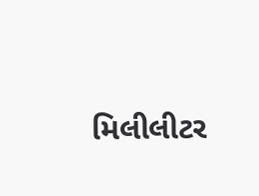મિલીલીટર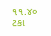૧૧.૪૦ ટકા